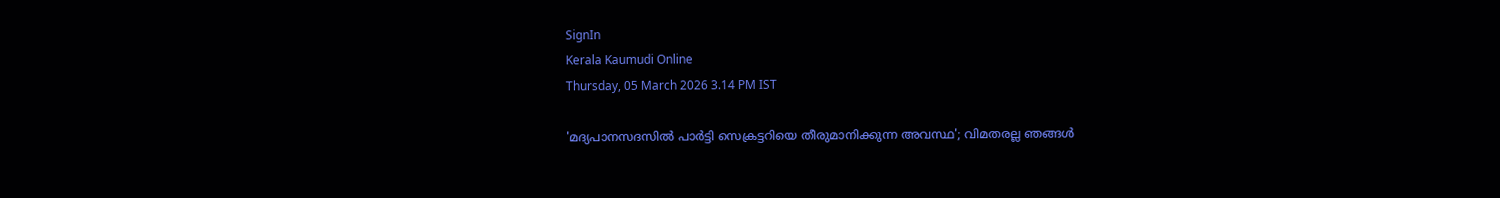SignIn
Kerala Kaumudi Online
Thursday, 05 March 2026 3.14 PM IST

'മദ്യപാനസദസിൽ പാർട്ടി സെക്രട്ടറിയെ തീരുമാനിക്കുന്ന അവസ്ഥ'; വിമതരല്ല ഞങ്ങൾ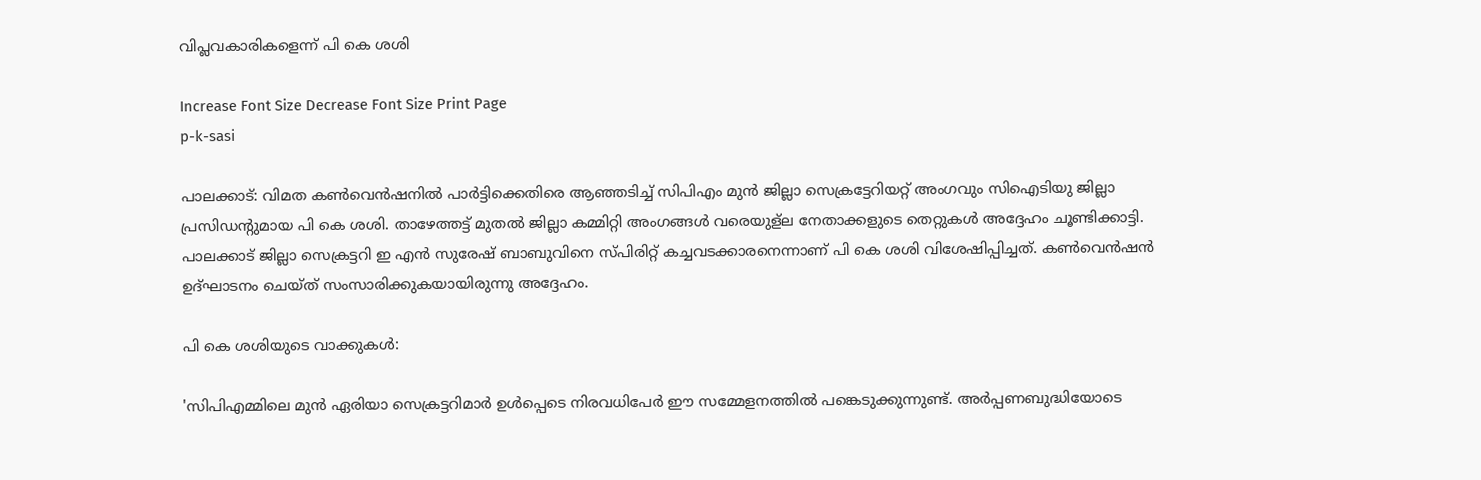വിപ്ലവകാരികളെന്ന് പി കെ ശശി

Increase Font Size Decrease Font Size Print Page
p-k-sasi

പാലക്കാട്: വിമത കൺവെൻഷനിൽ പാർട്ടിക്കെതിരെ ആഞ്ഞടിച്ച് സിപിഎം മുൻ ജില്ലാ സെക്രട്ടേറിയറ്റ് അംഗവും സിഐടിയു ജില്ലാ പ്രസിഡന്റുമായ പി കെ ശശി. താഴേത്തട്ട് മുതൽ ജില്ലാ കമ്മിറ്റി അംഗങ്ങൾ വരെയുള്ല നേതാക്കളുടെ തെറ്റുകൾ അദ്ദേഹം ചൂണ്ടിക്കാട്ടി. പാലക്കാട് ജില്ലാ സെക്രട്ടറി ഇ എൻ സുരേഷ് ബാബുവിനെ സ്‌പിരിറ്റ് കച്ചവടക്കാരനെന്നാണ് പി കെ ശശി വിശേഷിപ്പിച്ചത്. കൺവെൻഷൻ ഉദ്‌ഘാടനം ചെയ്‌ത് സംസാരിക്കുകയായിരുന്നു അദ്ദേഹം.

പി കെ ശശിയുടെ വാക്കുകൾ:

'സിപിഎമ്മിലെ മുൻ ഏരിയാ സെക്രട്ടറിമാർ ഉൾപ്പെടെ നിരവധിപേ‌ർ ഈ സമ്മേളനത്തിൽ പങ്കെടുക്കുന്നുണ്ട്. അർപ്പണബുദ്ധിയോടെ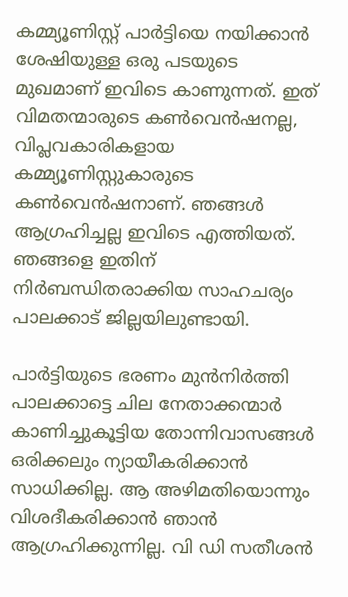കമ്മ്യൂണിസ്റ്റ് പാർട്ടിയെ നയിക്കാൻ ശേഷിയുള്ള ഒരു പടയുടെ മുഖമാണ് ഇവിടെ കാണുന്നത്. ഇത് വിമതന്മാരുടെ കൺവെൻഷനല്ല, വിപ്ലവകാരികളായ കമ്മ്യൂണിസ്റ്റുകാരുടെ കൺവെൻഷനാണ്. ഞങ്ങൾ ആഗ്രഹിച്ചല്ല ഇവിടെ എത്തിയത്. ഞങ്ങളെ ഇതിന് നിർബന്ധിതരാക്കിയ സാഹചര്യം പാലക്കാട് ജില്ലയിലുണ്ടായി.

പാർട്ടിയുടെ ഭരണം മുൻനിർത്തി പാലക്കാട്ടെ ചില നേതാക്കന്മാർ കാണിച്ചുകൂട്ടിയ തോന്നിവാസങ്ങൾ ഒരിക്കലും ന്യായീകരിക്കാൻ സാധിക്കില്ല. ആ അഴിമതിയൊന്നും വിശദീകരിക്കാൻ ഞാൻ ആഗ്രഹിക്കുന്നില്ല. വി ഡി സതീശൻ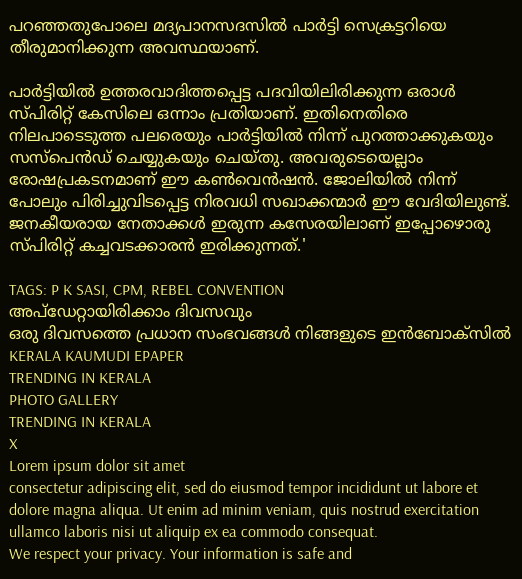പറഞ്ഞതുപോലെ മദ്യപാനസദസിൽ പാർട്ടി സെക്രട്ടറിയെ തീരുമാനിക്കുന്ന അവസ്ഥയാണ്.

പാർട്ടിയിൽ ഉത്തരവാദിത്തപ്പെട്ട പദവിയിലിരിക്കുന്ന ഒരാൾ സ്‌പിരിറ്റ് കേസിലെ ഒന്നാം പ്രതിയാണ്. ഇതിനെതിരെ നിലപാടെടുത്ത പലരെയും പാർട്ടിയിൽ നിന്ന് പുറത്താക്കുകയും സസ്‌പെൻഡ് ചെയ്യുകയും ചെയ്‌തു. അവരുടെയെല്ലാം രോഷപ്രകടനമാണ് ഈ കൺവെൻഷൻ. ജോലിയിൽ നിന്ന് പോലും പിരിച്ചുവിടപ്പെട്ട നിരവധി സഖാക്കന്മാർ ഈ വേദിയിലുണ്ട്. ജനകീയരായ നേതാക്കൾ ഇരുന്ന കസേരയിലാണ് ഇപ്പോഴൊരു സ്‌പിരിറ്റ് കച്ചവടക്കാരൻ ഇരിക്കുന്നത്.'

TAGS: P K SASI, CPM, REBEL CONVENTION
അപ്ഡേറ്റായിരിക്കാം ദിവസവും
ഒരു ദിവസത്തെ പ്രധാന സംഭവങ്ങൾ നിങ്ങളുടെ ഇൻബോക്സിൽ
KERALA KAUMUDI EPAPER
TRENDING IN KERALA
PHOTO GALLERY
TRENDING IN KERALA
X
Lorem ipsum dolor sit amet
consectetur adipiscing elit, sed do eiusmod tempor incididunt ut labore et dolore magna aliqua. Ut enim ad minim veniam, quis nostrud exercitation ullamco laboris nisi ut aliquip ex ea commodo consequat.
We respect your privacy. Your information is safe and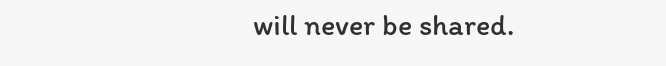will never be shared.